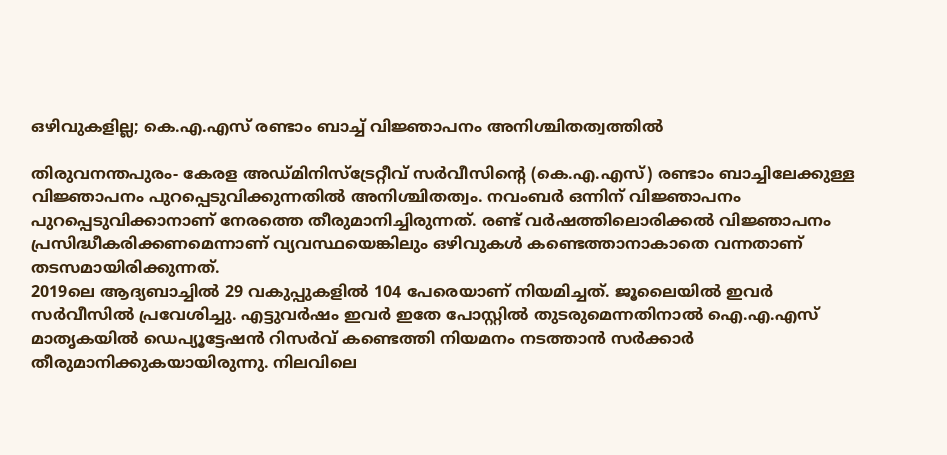ഒഴിവുകളില്ല; കെ.എ.എസ് രണ്ടാം ബാച്ച് വിജ്ഞാപനം അനിശ്ചിതത്വത്തില്‍

തിരുവനന്തപുരം- കേരള അഡ്മിനിസ്‌ട്രേറ്റീവ് സര്‍വീസിന്റെ (കെ.എ.എസ്) രണ്ടാം ബാച്ചിലേക്കുള്ള വിജ്ഞാപനം പുറപ്പെടുവിക്കുന്നതില്‍ അനിശ്ചിതത്വം. നവംബര്‍ ഒന്നിന് വിജ്ഞാപനം പുറപ്പെടുവിക്കാനാണ് നേരത്തെ തീരുമാനിച്ചിരുന്നത്. രണ്ട് വര്‍ഷത്തിലൊരിക്കല്‍ വിജ്ഞാപനം പ്രസിദ്ധീകരിക്കണമെന്നാണ് വ്യവസ്ഥയെങ്കിലും ഒഴിവുകള്‍ കണ്ടെത്താനാകാതെ വന്നതാണ് തടസമായിരിക്കുന്നത്.
2019ലെ ആദ്യബാച്ചില്‍ 29 വകുപ്പുകളില്‍ 104 പേരെയാണ് നിയമിച്ചത്. ജൂലൈയില്‍ ഇവര്‍ സര്‍വീസില്‍ പ്രവേശിച്ചു. എട്ടുവര്‍ഷം ഇവര്‍ ഇതേ പോസ്റ്റില്‍ തുടരുമെന്നതിനാല്‍ ഐ.എ.എസ് മാതൃകയില്‍ ഡെപ്യൂട്ടേഷന്‍ റിസര്‍വ് കണ്ടെത്തി നിയമനം നടത്താന്‍ സര്‍ക്കാര്‍ തീരുമാനിക്കുകയായിരുന്നു. നിലവിലെ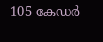105 കേഡര്‍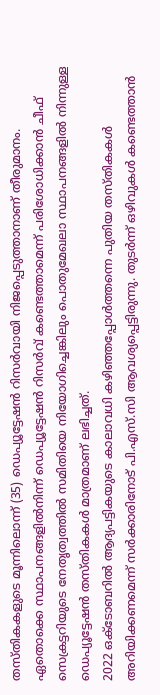തസ്തികകളുടെ മൂന്നിലൊന്ന് (35) ഡെപ്യൂട്ടേഷന്‍ റിസര്‍വായി നിജപ്പെടുത്താനാണ് തീരുമാനം. ഏതൊക്കെ സ്ഥാപനങ്ങളില്‍നിന്ന് ഡെപ്യൂട്ടേഷന്‍ റിസര്‍വ് കണ്ടെത്താമെന്ന് പരിശോധിക്കാന്‍ ചീഫ് സെക്രട്ടറിയുടെ നേതൃത്വത്തില്‍ സമിതിയെ നിയോഗിച്ചെങ്കിലും പൊതുമേഖലാ സ്ഥാപനങ്ങളില്‍ നിന്നുള്ള ഡെപ്യൂട്ടേഷന്‍ തസ്തികകള്‍ മാത്രമാണ് ലഭിച്ചത്.
2022 ഒക്ടോബറില്‍ ആദ്യപട്ടികയുടെ കാലാവധി കഴിഞ്ഞപ്പോള്‍ത്തന്നെ പുതിയ തസ്തികകള്‍ അറിയിക്കണമെന്ന് സര്‍ക്കാരിനോട് പി.എസ്.സി ആവശ്യപ്പെട്ടിരുന്നു. തുടര്‍ന്ന് ഒഴിവുകള്‍ കണ്ടെത്താന്‍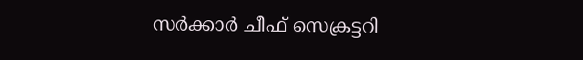സര്‍ക്കാര്‍ ചീഫ് സെക്രട്ടറി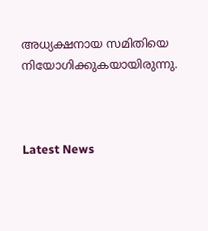അധ്യക്ഷനായ സമിതിയെ നിയോഗിക്കുകയായിരുന്നു.



Latest News